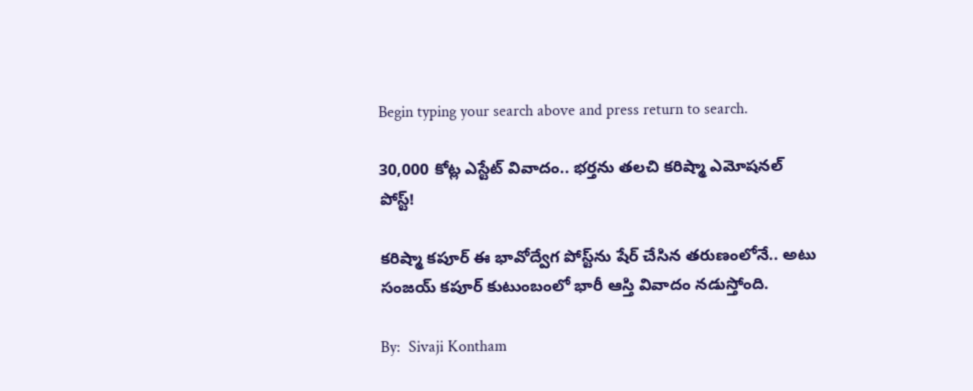Begin typing your search above and press return to search.

30,000 కోట్ల ఎస్టేట్ వివాదం.. భ‌ర్త‌ను త‌ల‌చి క‌రిష్మా ఎమోష‌న‌ల్ పోస్ట్!

కరిష్మా కపూర్ ఈ భావోద్వేగ పోస్ట్‌ను షేర్ చేసిన తరుణంలోనే.. అటు సంజయ్ కపూర్ కుటుంబంలో భారీ ఆస్తి వివాదం నడుస్తోంది.

By:  Sivaji Kontham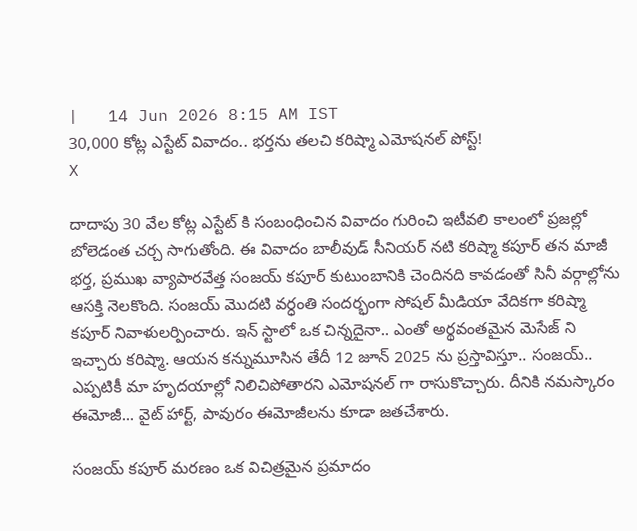|   14 Jun 2026 8:15 AM IST
30,000 కోట్ల ఎస్టేట్ వివాదం.. భ‌ర్త‌ను త‌ల‌చి క‌రిష్మా ఎమోష‌న‌ల్ పోస్ట్!
X

దాదాపు 30 వేల కోట్ల ఎస్టేట్ కి సంబంధించిన వివాదం గురించి ఇటీవ‌లి కాలంలో ప్ర‌జ‌ల్లో బోలెడంత చ‌ర్చ సాగుతోంది. ఈ వివాదం బాలీవుడ్ సీనియర్ నటి కరిష్మా కపూర్ తన మాజీ భర్త, ప్రముఖ వ్యాపారవేత్త సంజయ్ కపూర్ కుటుంబానికి చెందిన‌ది కావ‌డంతో సినీ వ‌ర్గాల్లోను ఆస‌క్తి నెల‌కొంది. సంజయ్ మొదటి వర్ధంతి సందర్భంగా సోషల్ మీడియా వేదికగా క‌రిష్మా క‌పూర్ నివాళులర్పించారు. ఇన్ స్టాలో ఒక చిన్నదైనా.. ఎంతో అర్థవంతమైన మెసేజ్ ని ఇచ్చారు క‌రిష్మా. ఆయన కన్నుమూసిన తేదీ 12 జూన్ 2025 ను ప్రస్తావిస్తూ.. సంజయ్.. ఎప్పటికీ మా హృదయాల్లో నిలిచిపోతార‌ని ఎమోష‌న‌ల్ గా రాసుకొచ్చారు. దీనికి న‌మ‌స్కారం ఈమోజీ... వైట్ హార్ట్, పావురం ఈమోజీలను కూడా జతచేశారు.

సంజయ్ కపూర్ మరణం ఒక విచిత్రమైన ప్రమాదం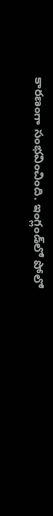కారణంగా సంభవించింది. ఇంగ్లండ్‌లో పోలో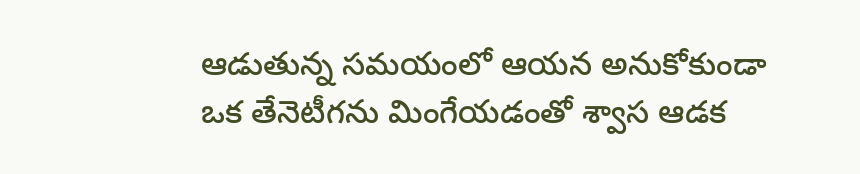ఆడుతున్న సమయంలో ఆయన అనుకోకుండా ఒక తేనెటీగను మింగేయడంతో శ్వాస ఆడ‌క‌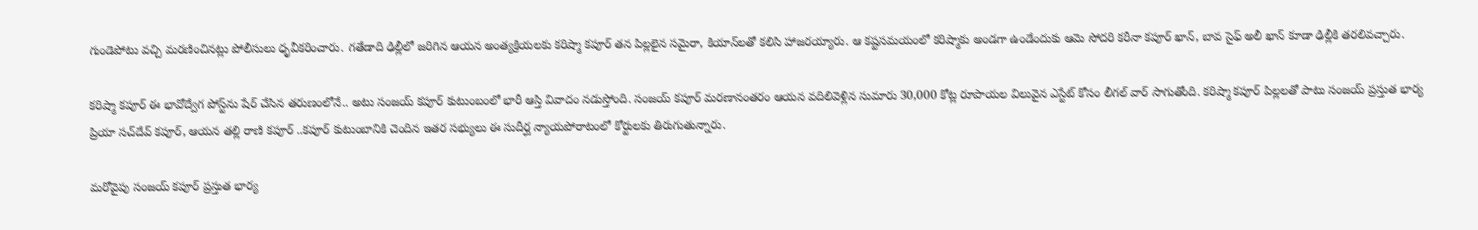గుండెపోటు వచ్చి మరణించినట్లు పోలీసులు ధృవీక‌రించారు. గతేడాది ఢిల్లీలో జరిగిన ఆయన అంత్యక్రియలకు కరిష్మా కపూర్ తన పిల్లలైన సమైరా, కియాన్‌లతో కలిసి హాజరయ్యారు. ఆ కష్టసమయంలో కరిష్మాకు అండగా ఉండేందుకు ఆమె సోదరి కరీనా కపూర్ ఖాన్, బావ సైఫ్ అలీ ఖాన్ కూడా ఢిల్లీకి తరలివచ్చారు.

కరిష్మా కపూర్ ఈ భావోద్వేగ పోస్ట్‌ను షేర్ చేసిన తరుణంలోనే.. అటు సంజయ్ కపూర్ కుటుంబంలో భారీ ఆస్తి వివాదం నడుస్తోంది. సంజయ్ కపూర్ మరణానంతరం ఆయన వదిలివెళ్లిన సుమారు 30,000 కోట్ల రూపాయల విలువైన ఎస్టేట్ కోసం లీగల్ వార్ సాగుతోంది. కరిష్మా కపూర్ పిల్లలతో పాటు సంజయ్ ప్రస్తుత భార్య ప్రియా సచ్‌దేవ్ కపూర్, ఆయన తల్లి రాణి కపూర్ ..కపూర్ కుటుంబానికి చెందిన ఇతర సభ్యులు ఈ సుదీర్ఘ న్యాయపోరాటంలో కోర్టుల‌కు తిరుగుతున్నారు.

మరోవైపు సంజయ్ కపూర్ ప్రస్తుత భార్య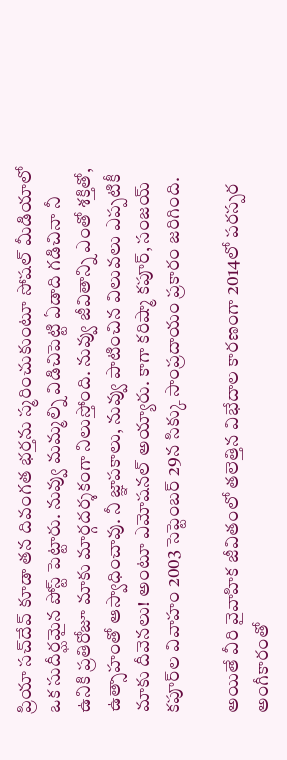ప్రియా సచ్‌దేవ్ కూడా తన దివంగ‌త‌ భర్తను స్మరించుకుంటూ సోషల్ మీడియాలో ఒక సుదీర్ఘమైన పోస్ట్ పెట్టారు. నువ్వు మమ్మల్ని విడిచిపెట్టి ఏడాది గడిచినా నీ ఉనికి ప్రతిరోజూ మాకు మార్గదర్శకంగా నిలుస్తోంది. నువ్వు జీవితాన్ని ఎంతో శక్తితో, ఉత్సాహంతో ఆస్వాధించావు. నీ జ్ఞాపకాలు, నువ్వు పాటించిన విలువలు ఎప్పటికీ మాకు దీవెనలు! అంటూ ఎమోషనల్ అయ్యారు. కాగా కరిష్మా కపూర్, సంజయ్ కపూర్‌ల వివాహం 2003 సెప్టెంబర్ 29న సిక్కు సాంప్రదాయం ప్రకారం జరిగింది.

అయితే వీరి వైవాహిక జీవితంలో తలెత్తిన విభేదాల కారణంగా 2014లో పరస్పర అంగీకారంతో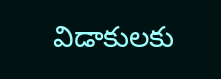విడాకులకు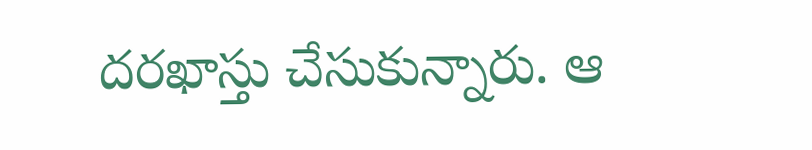దరఖాస్తు చేసుకున్నారు. ఆ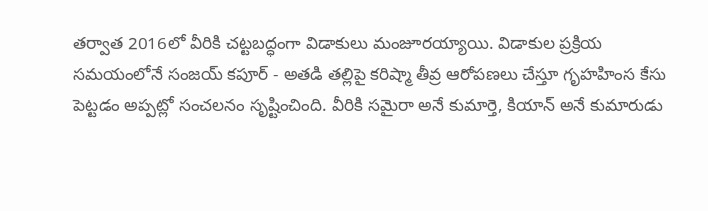తర్వాత 2016లో వీరికి చట్టబద్ధంగా విడాకులు మంజూరయ్యాయి. విడాకుల ప్రక్రియ సమయంలోనే సంజయ్ కపూర్ - అతడి త‌ల్లిపై క‌రిష్మా తీవ్ర ఆరోప‌ణ‌లు చేస్తూ గృహ‌హింస కేసు పెట్ట‌డం అప్పట్లో సంచలనం సృష్టించింది. వీరికి సమైరా అనే కుమార్తె, కియాన్ అనే కుమారుడు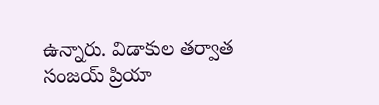ఉన్నారు. విడాకుల తర్వాత సంజయ్ ప్రియా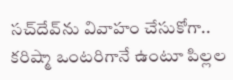సచ్‌దేవ్‌ను వివాహం చేసుకోగా.. కరిష్మా ఒంటరిగానే ఉంటూ పిల్లల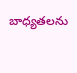బాధ్యతలను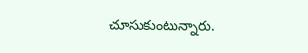చూసుకుంటున్నారు.